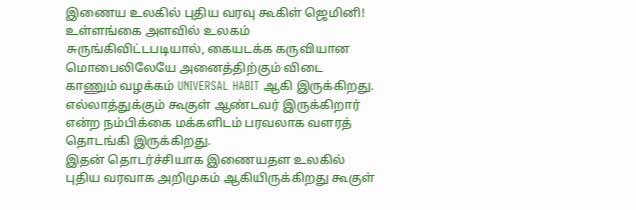இணைய உலகில் புதிய வரவு கூகிள் ஜெமினி!
உள்ளங்கை அளவில் உலகம் சுருங்கிவிட்டபடியால், கையடக்க கருவியான மொபைலிலேயே அனைத்திற்கும் விடை காணும் வழக்கம் UNIVERSAL HABIT ஆகி இருக்கிறது. எல்லாத்துக்கும் கூகுள் ஆண்டவர் இருக்கிறார் என்ற நம்பிக்கை மக்களிடம் பரவலாக வளரத் தொடங்கி இருக்கிறது.
இதன் தொடர்ச்சியாக இணையதள உலகில் புதிய வரவாக அறிமுகம் ஆகியிருக்கிறது கூகுள்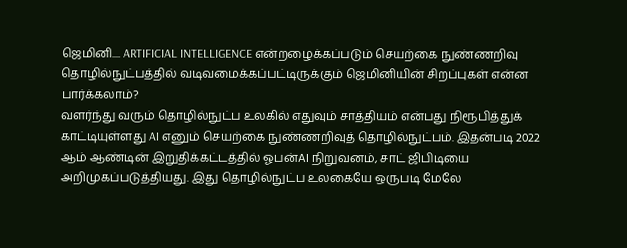ஜெமினி.... ARTIFICIAL INTELLIGENCE என்றழைக்கப்படும் செயற்கை நுண்ணறிவு தொழில்நுட்பத்தில் வடிவமைக்கப்பட்டிருக்கும் ஜெமினியின் சிறப்புகள் என்ன பார்க்கலாம்?
வளர்ந்து வரும் தொழில்நுட்ப உலகில் எதுவும் சாத்தியம் என்பது நிரூபித்துக் காட்டியுள்ளது AI எனும் செயற்கை நுண்ணறிவுத் தொழில்நுட்பம். இதன்படி 2022 ஆம் ஆண்டின் இறுதிக்கட்டத்தில் ஓபன்AI நிறுவனம், சாட் ஜிபிடியை அறிமுகப்படுத்தியது. இது தொழில்நுட்ப உலகையே ஒருபடி மேலே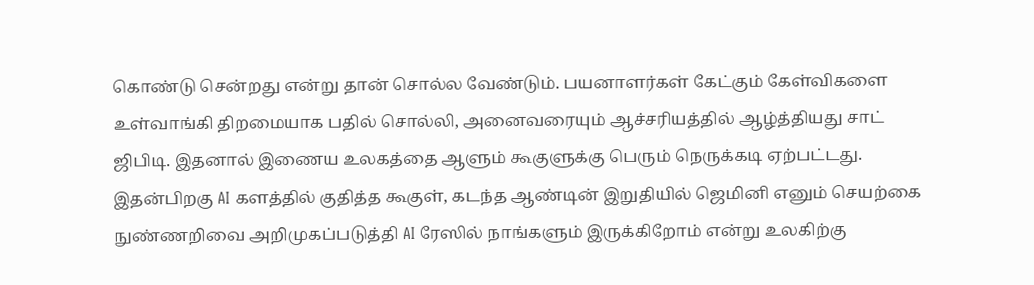கொண்டு சென்றது என்று தான் சொல்ல வேண்டும். பயனாளர்கள் கேட்கும் கேள்விகளை உள்வாங்கி திறமையாக பதில் சொல்லி, அனைவரையும் ஆச்சரியத்தில் ஆழ்த்தியது சாட் ஜிபிடி. இதனால் இணைய உலகத்தை ஆளும் கூகுளுக்கு பெரும் நெருக்கடி ஏற்பட்டது. இதன்பிறகு AI களத்தில் குதித்த கூகுள், கடந்த ஆண்டின் இறுதியில் ஜெமினி எனும் செயற்கை நுண்ணறிவை அறிமுகப்படுத்தி AI ரேஸில் நாங்களும் இருக்கிறோம் என்று உலகிற்கு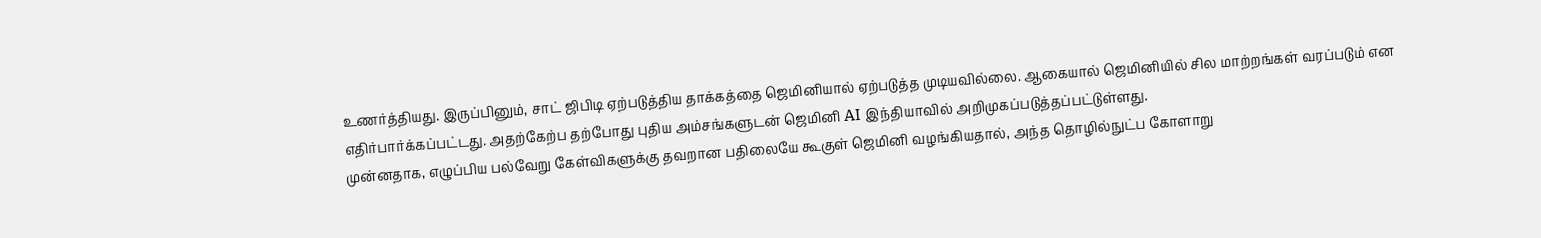உணர்த்தியது. இருப்பினும், சாட் ஜிபிடி ஏற்படுத்திய தாக்கத்தை ஜெமினியால் ஏற்படுத்த முடியவில்லை. ஆகையால் ஜெமினியில் சில மாற்றங்கள் வரப்படும் என எதிர்பார்க்கப்பட்டது. அதற்கேற்ப தற்போது புதிய அம்சங்களுடன் ஜெமினி AI இந்தியாவில் அறிமுகப்படுத்தப்பட்டுள்ளது.
முன்னதாக, எழுப்பிய பல்வேறு கேள்விகளுக்கு தவறான பதிலையே கூகுள் ஜெமினி வழங்கியதால், அந்த தொழில்நுட்ப கோளாறு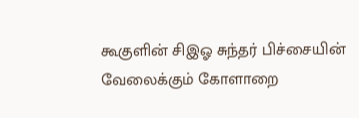கூகுளின் சிஇஓ சுந்தர் பிச்சையின் வேலைக்கும் கோளாறை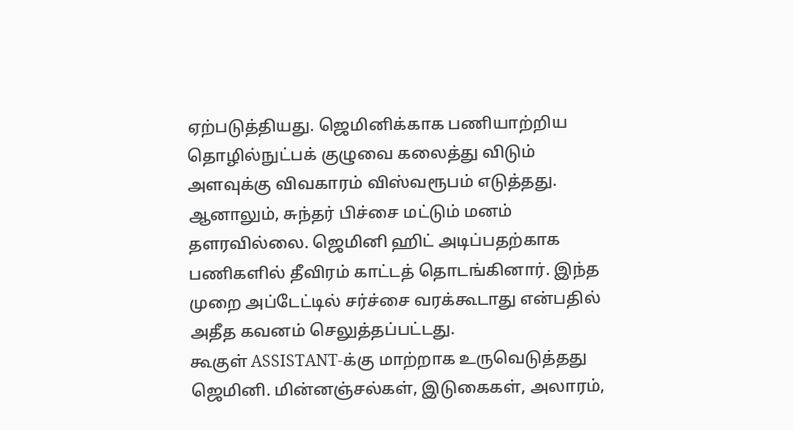ஏற்படுத்தியது. ஜெமினிக்காக பணியாற்றிய தொழில்நுட்பக் குழுவை கலைத்து விடும் அளவுக்கு விவகாரம் விஸ்வரூபம் எடுத்தது. ஆனாலும், சுந்தர் பிச்சை மட்டும் மனம் தளரவில்லை. ஜெமினி ஹிட் அடிப்பதற்காக பணிகளில் தீவிரம் காட்டத் தொடங்கினார். இந்த முறை அப்டேட்டில் சர்ச்சை வரக்கூடாது என்பதில் அதீத கவனம் செலுத்தப்பட்டது.
கூகுள் ASSISTANT-க்கு மாற்றாக உருவெடுத்தது ஜெமினி. மின்னஞ்சல்கள், இடுகைகள், அலாரம்,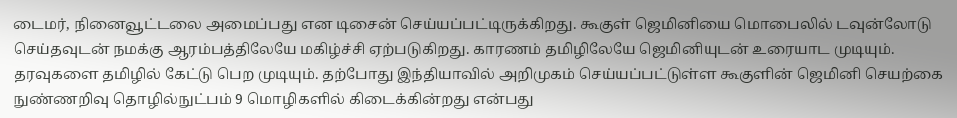டைமர், நினைவூட்டலை அமைப்பது என டிசைன் செய்யப்பட்டிருக்கிறது. கூகுள் ஜெமினியை மொபைலில் டவுன்லோடு செய்தவுடன் நமக்கு ஆரம்பத்திலேயே மகிழ்ச்சி ஏற்படுகிறது. காரணம் தமிழிலேயே ஜெமினியுடன் உரையாட முடியும். தரவுகளை தமிழில் கேட்டு பெற முடியும். தற்போது இந்தியாவில் அறிமுகம் செய்யப்பட்டுள்ள கூகுளின் ஜெமினி செயற்கை நுண்ணறிவு தொழில்நுட்பம் 9 மொழிகளில் கிடைக்கின்றது என்பது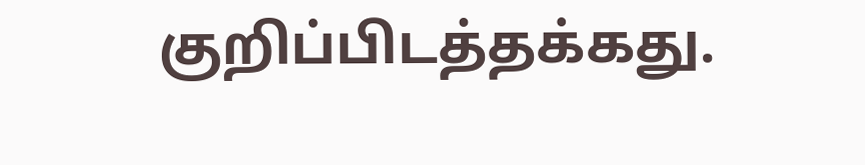குறிப்பிடத்தக்கது.